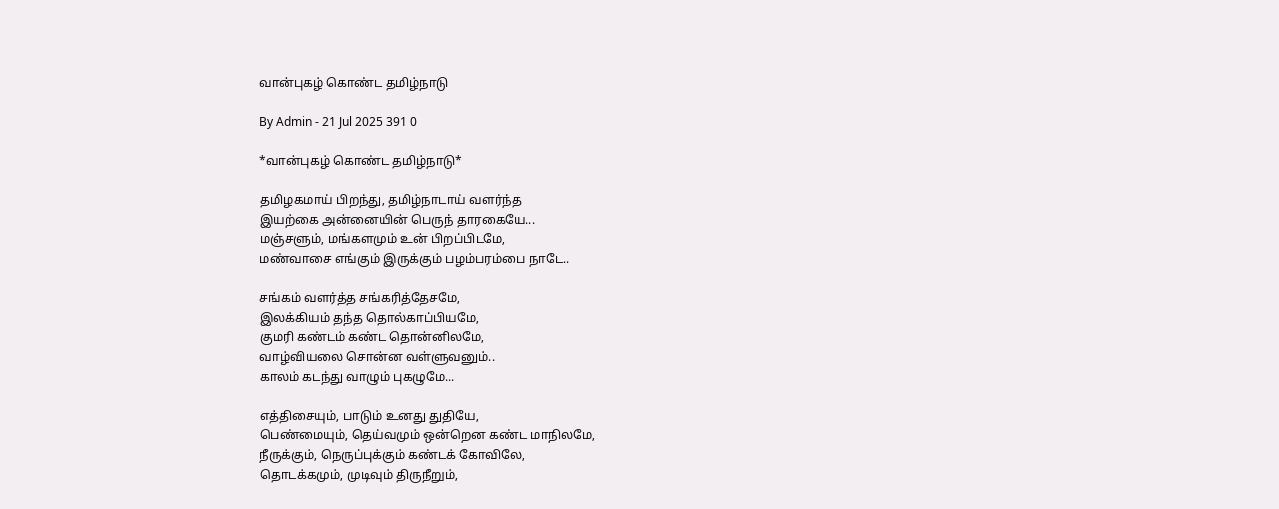வான்புகழ் கொண்ட தமிழ்நாடு

By Admin - 21 Jul 2025 391 0

*வான்புகழ் கொண்ட தமிழ்நாடு*

தமிழகமாய் பிறந்து, தமிழ்நாடாய் வளர்ந்த
இயற்கை அன்னையின் பெருந் தாரகையே...
மஞ்சளும், மங்களமும் உன் பிறப்பிடமே,
மண்வாசை எங்கும் இருக்கும் பழம்பரம்பை நாடே..

சங்கம் வளர்த்த சங்கரித்தேசமே,
இலக்கியம் தந்த தொல்காப்பியமே,
குமரி கண்டம் கண்ட தொன்னிலமே,
வாழ்வியலை சொன்ன வள்ளுவனும்..
காலம் கடந்து வாழும் புகழுமே...

எத்திசையும், பாடும் உனது துதியே,
பெண்மையும், தெய்வமும் ஒன்றென கண்ட மாநிலமே,
நீருக்கும், நெருப்புக்கும் கண்டக் கோவிலே,
தொடக்கமும், முடிவும் திருநீறும்,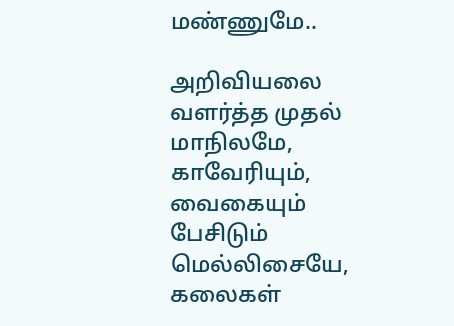மண்ணுமே..

அறிவியலை வளர்த்த முதல் மாநிலமே,
காவேரியும், வைகையும் பேசிடும் மெல்லிசையே,
கலைகள்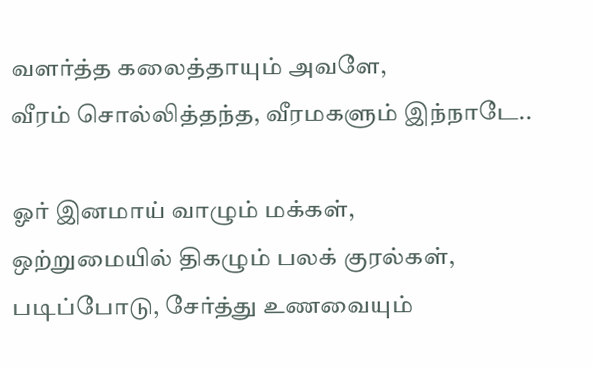வளர்த்த கலைத்தாயும் அவளே,
வீரம் சொல்லித்தந்த, வீரமகளும் இந்நாடே..

ஓர் இனமாய் வாழும் மக்கள்,
ஒற்றுமையில் திகழும் பலக் குரல்கள்,
படிப்போடு, சேர்த்து உணவையும்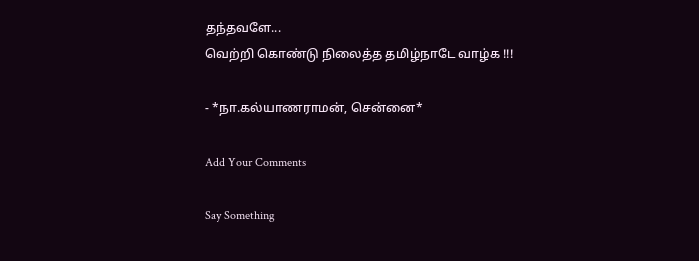தந்தவளே...
வெற்றி கொண்டு நிலைத்த தமிழ்நாடே வாழ்க !!!

- *நா.கல்யாணராமன், சென்னை*

Add Your Comments

Say Something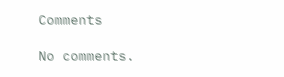Comments

No comments.